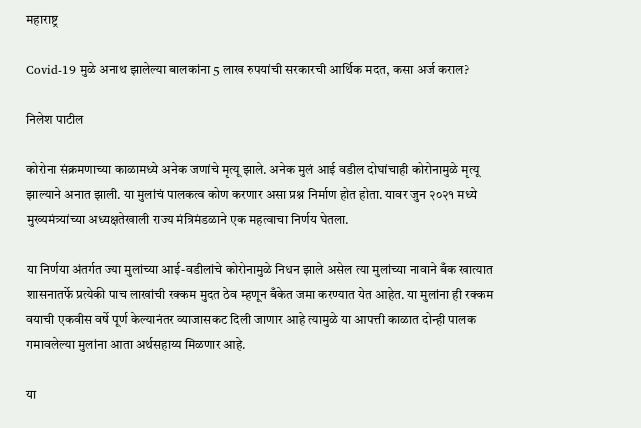महाराष्ट्र

Covid-19 मुळे अनाथ झालेल्या बालकांना 5 लाख रुपयांची सरकारची आर्थिक मदत, कसा अर्ज कराल?

निलेश पाटील

कोरोना संक्रमणाच्या काळामध्ये अनेक जणांचे मृत्यू झाले. अनेक मुलं आई वडील दोघांचाही कोरोनामुळे मृत्यू झाल्याने अनात झाली. या मुलांचं पालकत्व कोण करणार असा प्रश्न निर्माण होत होता. यावर जुन २०२१ मध्ये मुख्यमंत्र्यांच्या अध्यक्षतेखाली राज्य मंत्रिमंडळाने एक महत्वाचा निर्णय घेतला.

या निर्णया अंतर्गत ज्या मुलांच्या आई-वडीलांचे कोरोनामुळे निधन झाले असेल त्या मुलांच्या नावाने बँक खात्यात शासनातर्फे प्रत्येकी पाच लाखांची रक्कम मुदत ठेव म्हणून बँकेत जमा करण्यात येत आहेत. या मुलांना ही रक्कम वयाची एकवीस वर्षे पूर्ण केल्यानंतर व्याजासकट दिली जाणार आहे त्यामुळे या आपत्ती काळात दोन्ही पालक गमावलेल्या मुलांना आता अर्थसहाय्य मिळणार आहे.

या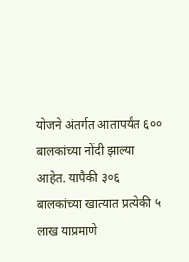योजने अंतर्गत आतापर्यंत ६०० बालकांच्या नोंदी झाल्या आहेत. यापैकी ३०६ बालकांच्या खात्यात प्रत्येकी ५ लाख याप्रमाणे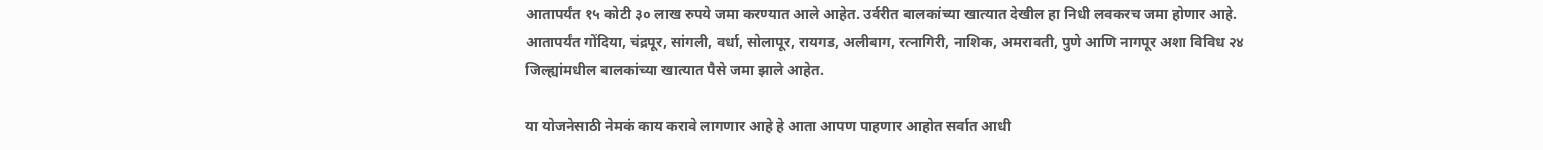आतापर्यंत १५ कोटी ३० लाख रुपये जमा करण्यात आले आहेत. उर्वरीत बालकांच्या खात्यात देखील हा निधी लवकरच जमा होणार आहे. आतापर्यंत गोंदिया, चंद्रपूर, सांगली, वर्धा, सोलापूर, रायगड, अलीबाग, रत्नागिरी, नाशिक, अमरावती, पुणे आणि नागपूर अशा विविध २४ जिल्ह्यांमधील बालकांच्या खात्यात पैसे जमा झाले आहेत.

या योजनेसाठी नेमकं काय करावे लागणार आहे हे आता आपण पाहणार आहोत सर्वात आधी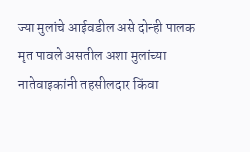ज्या मुलांचे आईवडील असे दोन्ही पालक मृत पावले असतील अशा मुलांच्या नातेवाइकांनी तहसीलदार किंवा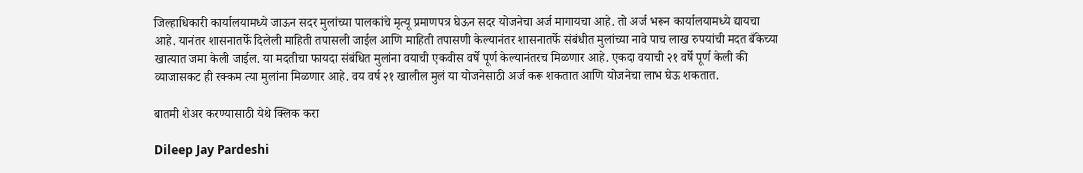जिल्हाधिकारी कार्यालयामध्ये जाऊन सदर मुलांच्या पालकांचे मृत्यू प्रमाणपत्र घेऊन सदर योजनेचा अर्ज मागायचा आहे. तो अर्ज भरून कार्यालयामध्ये द्यायचा आहे. यानंतर शासनातर्फे दिलेली माहिती तपासली जाईल आणि माहिती तपासणी केल्यानंतर शासनातर्फे संबंधीत मुलांच्या नावे पाच लाख रुपयांची मदत बँकेच्या खात्यात जमा केली जाईल. या मदतीचा फायदा संबंधित मुलांना वयाची एकवीस वर्षे पूर्ण केल्यानंतरच मिळणार आहे. एकदा वयाची २१ वर्षे पूर्ण केली की व्याजासकट ही रक्कम त्या मुलांना मिळणार आहे. वय वर्ष २१ खालील मुलं या योजनेसाठी अर्ज करू शकतात आणि योजनेचा लाभ घेऊ शकतात.

बातमी शेअर करण्यासाठी येथे क्लिक करा

Dileep Jay Pardeshi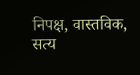निपक्ष, वास्तविक, सत्य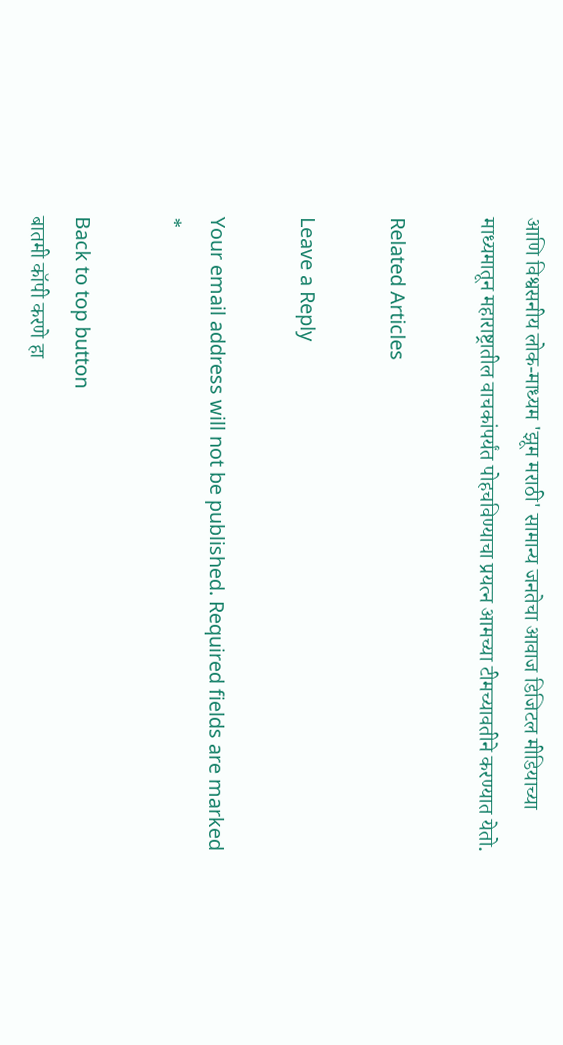आणि विश्वसनीय लोक-माध्यम 'झूम मराठी' सामान्य जनतेचा आवाज डिजिटल मीडियाच्या माध्यमातून महाराष्ट्रातील वाचकांपर्यंत पोहचविण्याचा प्रयत्न आमच्या टीमच्यावतीने करण्यात येतो.

Related Articles

Leave a Reply

Your email address will not be published. Required fields are marked *

Back to top button
बातमी कॉपी करणे हा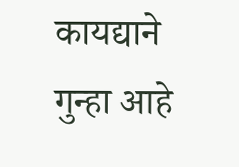कायद्याने गुन्हा आहे